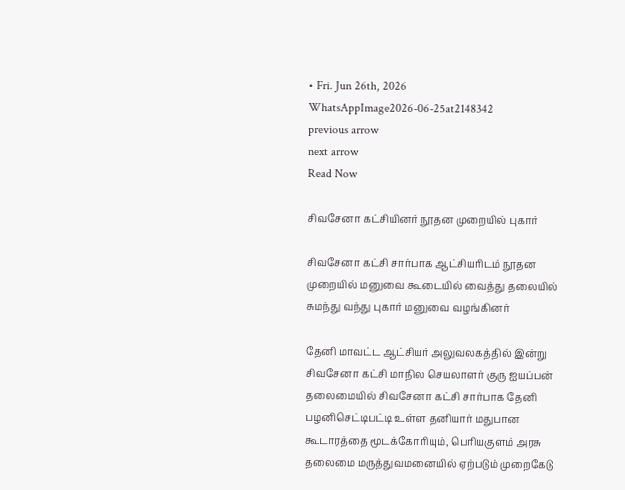• Fri. Jun 26th, 2026
WhatsAppImage2026-06-25at2148342
previous arrow
next arrow
Read Now

சிவசேனா கட்சியினர் நூதன முறையில் புகார்

சிவசேனா கட்சி சார்பாக ஆட்சியரிடம் நூதன முறையில் மனுவை கூடையில் வைத்து தலையில் சுமந்து வந்து புகார் மனுவை வழங்கினர்

தேனி மாவட்ட ஆட்சியர் அலுவலகத்தில் இன்று சிவசேனா கட்சி மாநில செயலாளர் குரு ஐயப்பன் தலைமையில் சிவசேனா கட்சி சார்பாக தேனி பழனிசெட்டிபட்டி உள்ள தனியார் மதுபான கூடாரத்தை மூடக்கோரியும், பெரியகுளம் அரசு தலைமை மருத்துவமனையில் ஏற்படும் முறைகேடு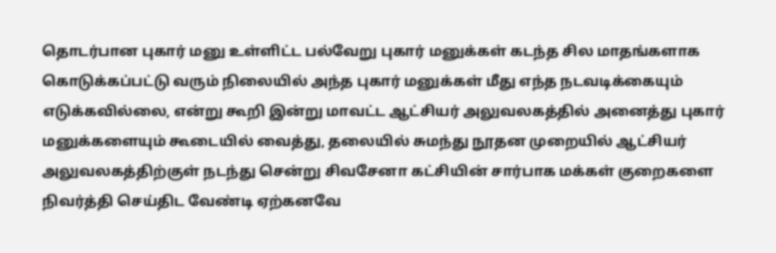தொடர்பான புகார் மனு உள்ளிட்ட பல்வேறு புகார் மனுக்கள் கடந்த சில மாதங்களாக கொடுக்கப்பட்டு வரும் நிலையில் அந்த புகார் மனுக்கள் மீது எந்த நடவடிக்கையும் எடுக்கவில்லை, என்று கூறி இன்று மாவட்ட ஆட்சியர் அலுவலகத்தில் அனைத்து புகார் மனுக்களையும் கூடையில் வைத்து, தலையில் சுமந்து நூதன முறையில் ஆட்சியர் அலுவலகத்திற்குள் நடந்து சென்று சிவசேனா கட்சியின் சார்பாக மக்கள் குறைகளை நிவர்த்தி செய்திட வேண்டி ஏற்கனவே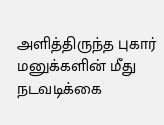அளித்திருந்த புகார் மனுக்களின் மீது நடவடிக்கை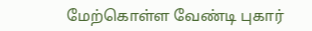மேற்கொள்ள வேண்டி புகார்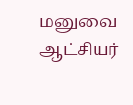மனுவை ஆட்சியர்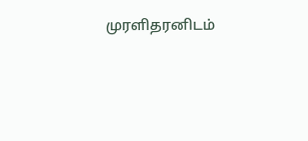முரளிதரனிடம்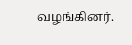வழங்கினர்.